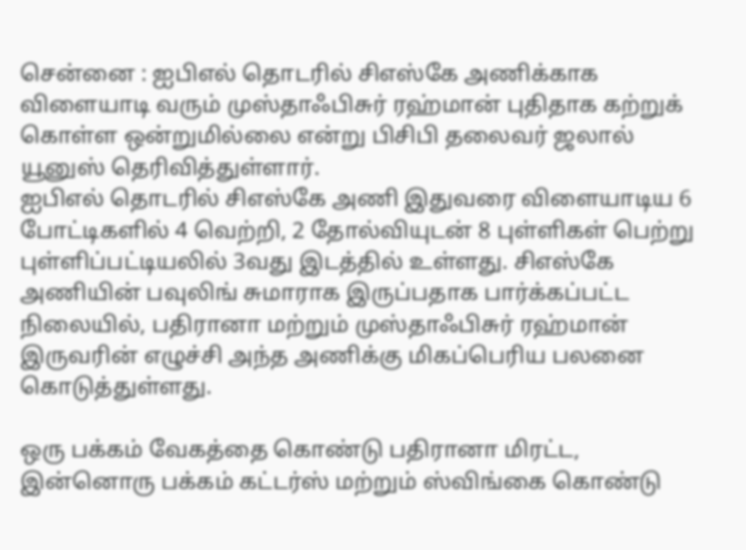சென்னை : ஐபிஎல் தொடரில் சிஎஸ்கே அணிக்காக விளையாடி வரும் முஸ்தாஃபிசுர் ரஹ்மான் புதிதாக கற்றுக் கொள்ள ஒன்றுமில்லை என்று பிசிபி தலைவர் ஜலால் யூனுஸ் தெரிவித்துள்ளார்.
ஐபிஎல் தொடரில் சிஎஸ்கே அணி இதுவரை விளையாடிய 6 போட்டிகளில் 4 வெற்றி, 2 தோல்வியுடன் 8 புள்ளிகள் பெற்று புள்ளிப்பட்டியலில் 3வது இடத்தில் உள்ளது. சிஎஸ்கே அணியின் பவுலிங் சுமாராக இருப்பதாக பார்க்கப்பட்ட நிலையில், பதிரானா மற்றும் முஸ்தாஃபிசுர் ரஹ்மான் இருவரின் எழுச்சி அந்த அணிக்கு மிகப்பெரிய பலனை கொடுத்துள்ளது.

ஒரு பக்கம் வேகத்தை கொண்டு பதிரானா மிரட்ட, இன்னொரு பக்கம் கட்டர்ஸ் மற்றும் ஸ்விங்கை கொண்டு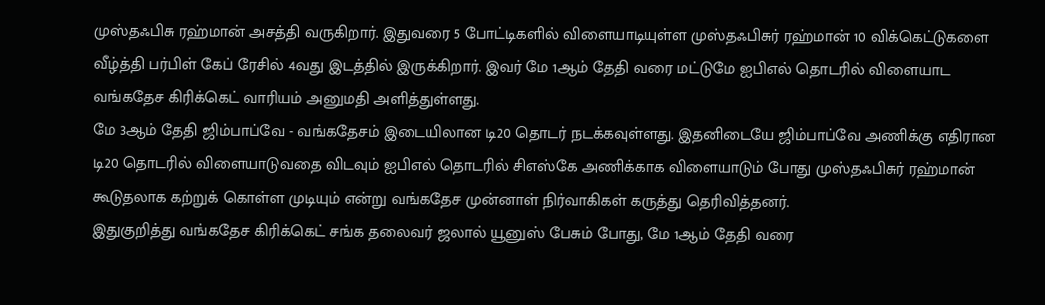முஸ்தஃபிசு ரஹ்மான் அசத்தி வருகிறார். இதுவரை 5 போட்டிகளில் விளையாடியுள்ள முஸ்தஃபிசுர் ரஹ்மான் 10 விக்கெட்டுகளை வீழ்த்தி பர்பிள் கேப் ரேசில் 4வது இடத்தில் இருக்கிறார். இவர் மே 1ஆம் தேதி வரை மட்டுமே ஐபிஎல் தொடரில் விளையாட வங்கதேச கிரிக்கெட் வாரியம் அனுமதி அளித்துள்ளது.
மே 3ஆம் தேதி ஜிம்பாப்வே - வங்கதேசம் இடையிலான டி20 தொடர் நடக்கவுள்ளது. இதனிடையே ஜிம்பாப்வே அணிக்கு எதிரான டி20 தொடரில் விளையாடுவதை விடவும் ஐபிஎல் தொடரில் சிஎஸ்கே அணிக்காக விளையாடும் போது முஸ்தஃபிசுர் ரஹ்மான் கூடுதலாக கற்றுக் கொள்ள முடியும் என்று வங்கதேச முன்னாள் நிர்வாகிகள் கருத்து தெரிவித்தனர்.
இதுகுறித்து வங்கதேச கிரிக்கெட் சங்க தலைவர் ஜலால் யூனுஸ் பேசும் போது, மே 1ஆம் தேதி வரை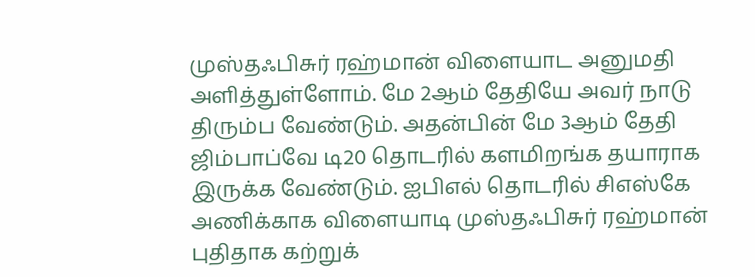முஸ்தஃபிசுர் ரஹ்மான் விளையாட அனுமதி அளித்துள்ளோம். மே 2ஆம் தேதியே அவர் நாடு திரும்ப வேண்டும். அதன்பின் மே 3ஆம் தேதி ஜிம்பாப்வே டி20 தொடரில் களமிறங்க தயாராக இருக்க வேண்டும். ஐபிஎல் தொடரில் சிஎஸ்கே அணிக்காக விளையாடி முஸ்தஃபிசுர் ரஹ்மான் புதிதாக கற்றுக்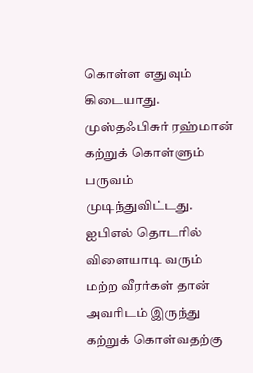கொள்ள எதுவும் கிடையாது.
முஸ்தஃபிசுர் ரஹ்மான் கற்றுக் கொள்ளும் பருவம் முடிந்துவிட்டது. ஐபிஎல் தொடரில் விளையாடி வரும் மற்ற வீரர்கள் தான் அவரிடம் இருந்து கற்றுக் கொள்வதற்கு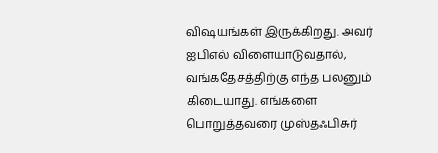விஷயங்கள் இருக்கிறது. அவர் ஐபிஎல் விளையாடுவதால், வங்கதேசத்திற்கு எந்த பலனும் கிடையாது. எங்களை பொறுத்தவரை முஸ்தஃபிசுர்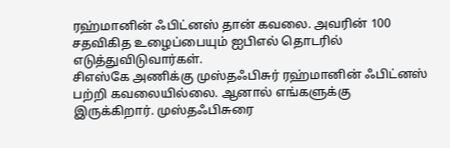ரஹ்மானின் ஃபிட்னஸ் தான் கவலை. அவரின் 100 சதவிகித உழைப்பையும் ஐபிஎல் தொடரில் எடுத்துவிடுவார்கள்.
சிஎஸ்கே அணிக்கு முஸ்தஃபிசுர் ரஹ்மானின் ஃபிட்னஸ் பற்றி கவலையில்லை. ஆனால் எங்களுக்கு இருக்கிறார். முஸ்தஃபிசுரை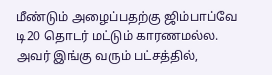மீண்டும் அழைப்பதற்கு ஜிம்பாப்வே டி20 தொடர் மட்டும் காரணமல்ல. அவர் இங்கு வரும் பட்சத்தில்,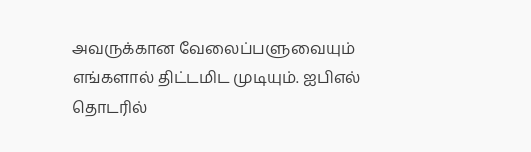அவருக்கான வேலைப்பளுவையும் எங்களால் திட்டமிட முடியும். ஐபிஎல் தொடரில்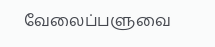வேலைப்பளுவை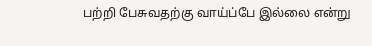பற்றி பேசுவதற்கு வாய்ப்பே இல்லை என்று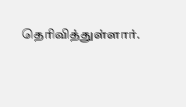தெரிவித்துள்ளார்.